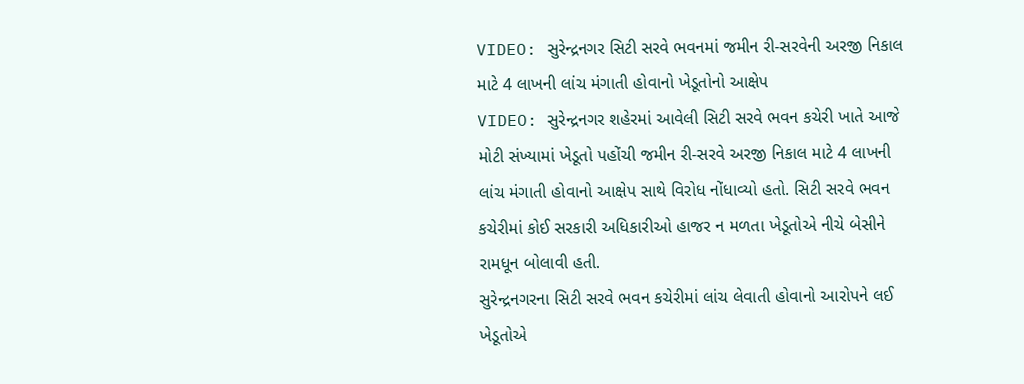VIDEO: સુરેન્દ્રનગર સિટી સરવે ભવનમાં જમીન રી-સરવેની અરજી નિકાલ માટે 4 લાખની લાંચ મંગાતી હોવાનો ખેડૂતોનો આક્ષેપ
VIDEO: સુરેન્દ્રનગર શહેરમાં આવેલી સિટી સરવે ભવન કચેરી ખાતે આજે મોટી સંખ્યામાં ખેડૂતો પહોંચી જમીન રી-સરવે અરજી નિકાલ માટે 4 લાખની લાંચ મંગાતી હોવાનો આક્ષેપ સાથે વિરોધ નોંધાવ્યો હતો. સિટી સરવે ભવન કચેરીમાં કોઈ સરકારી અધિકારીઓ હાજર ન મળતા ખેડૂતોએ નીચે બેસીને રામધૂન બોલાવી હતી.
સુરેન્દ્રનગરના સિટી સરવે ભવન કચેરીમાં લાંચ લેવાતી હોવાનો આરોપને લઈ ખેડૂતોએ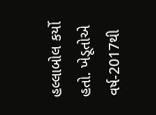હલ્લાબોલ કર્યો હતો. ખેડૂતોએ વર્ષ-2017થી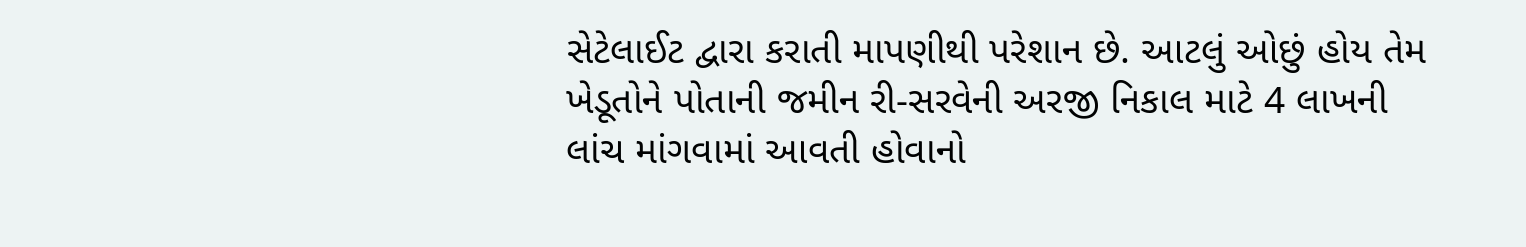સેટેલાઈટ દ્વારા કરાતી માપણીથી પરેશાન છે. આટલું ઓછું હોય તેમ ખેડૂતોને પોતાની જમીન રી-સરવેની અરજી નિકાલ માટે 4 લાખની લાંચ માંગવામાં આવતી હોવાનો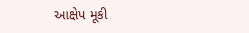આક્ષેપ મૂકી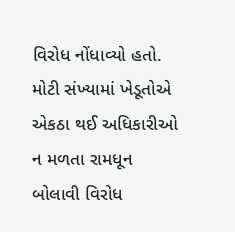વિરોધ નોંધાવ્યો હતો. મોટી સંખ્યામાં ખેડૂતોએ એકઠા થઈ અધિકારીઓ ન મળતા રામધૂન બોલાવી વિરોધ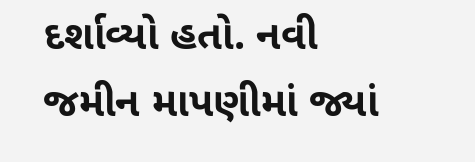દર્શાવ્યો હતો. નવી જમીન માપણીમાં જ્યાં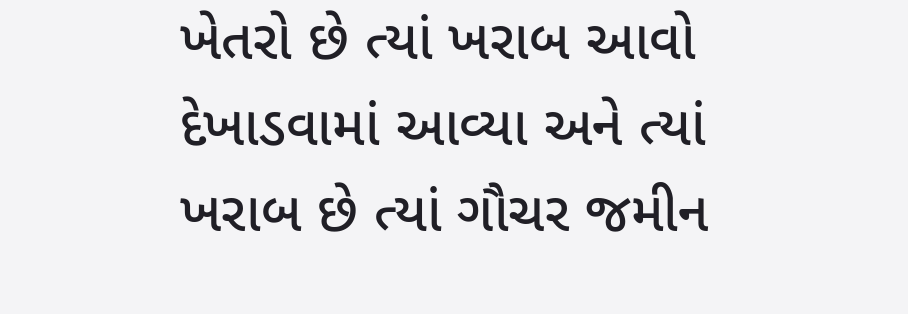ખેતરો છે ત્યાં ખરાબ આવો દેખાડવામાં આવ્યા અને ત્યાં ખરાબ છે ત્યાં ગૌચર જમીન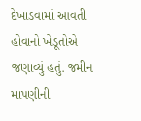દેખાડવામાં આવતી હોવાનો ખેડૂતોએ જણાવ્યું હતું. જમીન માપણીની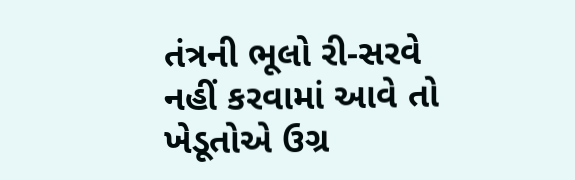તંત્રની ભૂલો રી-સરવે નહીં કરવામાં આવે તો ખેડૂતોએ ઉગ્ર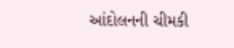આંદોલનની ચીમકી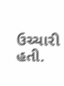ઉચ્ચારી હતી.